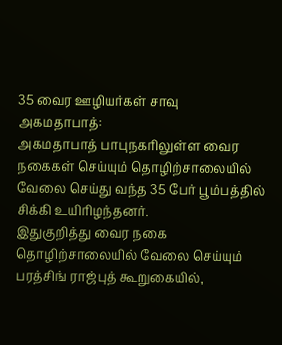35 வைர ஊழியர்கள் சாவு
அகமதாபாத்:
அகமதாபாத் பாபுநகரிலுள்ள வைர நகைகள் செய்யும் தொழிற்சாலையில் வேலை செய்து வந்த 35 பேர் பூம்பத்தில் சிக்கி உயிரிழந்தனர்.
இதுகுறித்து வைர நகை தொழிற்சாலையில் வேலை செய்யும் பரத்சிங் ராஜ்புத் கூறுகையில்,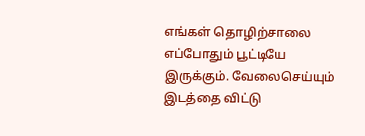எங்கள் தொழிற்சாலை எப்போதும் பூட்டியே இருக்கும். வேலைசெய்யும் இடத்தை விட்டு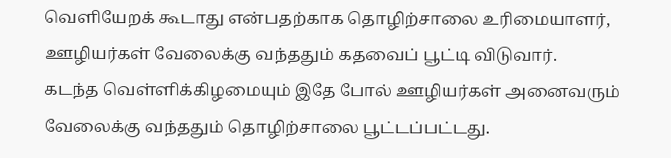வெளியேறக் கூடாது என்பதற்காக தொழிற்சாலை உரிமையாளர், ஊழியர்கள் வேலைக்கு வந்ததும் கதவைப் பூட்டி விடுவார்.
கடந்த வெள்ளிக்கிழமையும் இதே போல் ஊழியர்கள் அனைவரும் வேலைக்கு வந்ததும் தொழிற்சாலை பூட்டப்பட்டது.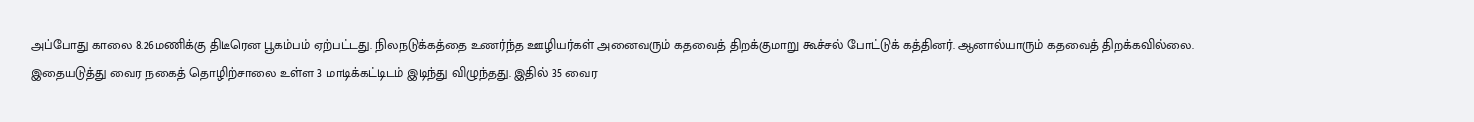அப்போது காலை 8.26மணிக்கு திடீரென பூகம்பம் ஏற்பட்டது. நிலநடுக்கத்தை உணர்ந்த ஊழியர்கள் அனைவரும் கதவைத் திறக்குமாறு கூச்சல் போட்டுக் கத்தினர். ஆனால்யாரும் கதவைத் திறக்கவில்லை.
இதையடுத்து வைர நகைத் தொழிற்சாலை உள்ள 3 மாடிக்கட்டிடம் இடிந்து விழுந்தது. இதில் 35 வைர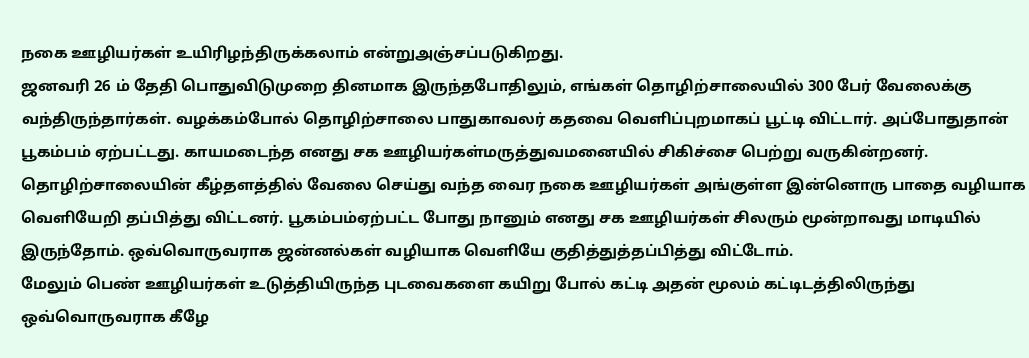நகை ஊழியர்கள் உயிரிழந்திருக்கலாம் என்றுஅஞ்சப்படுகிறது.
ஜனவரி 26 ம் தேதி பொதுவிடுமுறை தினமாக இருந்தபோதிலும், எங்கள் தொழிற்சாலையில் 300 பேர் வேலைக்கு வந்திருந்தார்கள். வழக்கம்போல் தொழிற்சாலை பாதுகாவலர் கதவை வெளிப்புறமாகப் பூட்டி விட்டார். அப்போதுதான் பூகம்பம் ஏற்பட்டது. காயமடைந்த எனது சக ஊழியர்கள்மருத்துவமனையில் சிகிச்சை பெற்று வருகின்றனர்.
தொழிற்சாலையின் கீழ்தளத்தில் வேலை செய்து வந்த வைர நகை ஊழியர்கள் அங்குள்ள இன்னொரு பாதை வழியாக வெளியேறி தப்பித்து விட்டனர். பூகம்பம்ஏற்பட்ட போது நானும் எனது சக ஊழியர்கள் சிலரும் மூன்றாவது மாடியில் இருந்தோம். ஒவ்வொருவராக ஜன்னல்கள் வழியாக வெளியே குதித்துத்தப்பித்து விட்டோம்.
மேலும் பெண் ஊழியர்கள் உடுத்தியிருந்த புடவைகளை கயிறு போல் கட்டி அதன் மூலம் கட்டிடத்திலிருந்து ஒவ்வொருவராக கீழே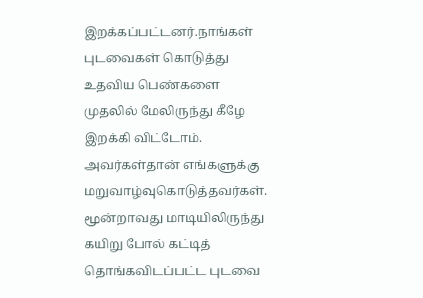இறக்கப்பட்டனர்.நாங்கள் புடவைகள் கொடுத்து உதவிய பெண்களை முதலில் மேலிருந்து கீழே இறக்கி விட்டோம். அவர்கள்தான் எங்களுக்கு மறுவாழ்வுகொடுத்தவர்கள்.
மூன்றாவது மாடியிலிருந்து கயிறு போல் கட்டித் தொங்கவிடப்பட்ட புடவை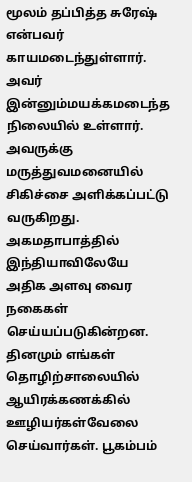மூலம் தப்பித்த சுரேஷ் என்பவர் காயமடைந்துள்ளார். அவர் இன்னும்மயக்கமடைந்த நிலையில் உள்ளார். அவருக்கு மருத்துவமனையில் சிகிச்சை அளிக்கப்பட்டு வருகிறது.
அகமதாபாத்தில் இந்தியாவிலேயே அதிக அளவு வைர நகைகள் செய்யப்படுகின்றன. தினமும் எங்கள் தொழிற்சாலையில் ஆயிரக்கணக்கில் ஊழியர்கள்வேலை செய்வார்கள். பூகம்பம்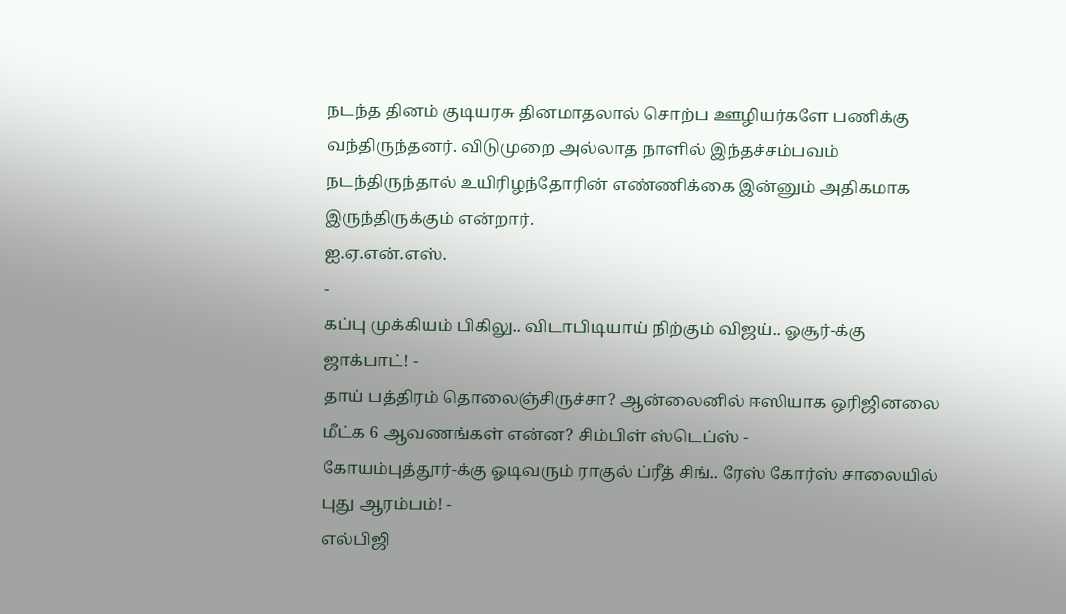நடந்த தினம் குடியரசு தினமாதலால் சொற்ப ஊழியர்களே பணிக்கு வந்திருந்தனர். விடுமுறை அல்லாத நாளில் இந்தச்சம்பவம் நடந்திருந்தால் உயிரிழந்தோரின் எண்ணிக்கை இன்னும் அதிகமாக இருந்திருக்கும் என்றார்.
ஐ.ஏ.என்.எஸ்.
-
கப்பு முக்கியம் பிகிலு.. விடாபிடியாய் நிற்கும் விஜய்.. ஓசூர்-க்கு ஜாக்பாட்! -
தாய் பத்திரம் தொலைஞ்சிருச்சா? ஆன்லைனில் ஈஸியாக ஒரிஜினலை மீட்க 6 ஆவணங்கள் என்ன? சிம்பிள் ஸ்டெப்ஸ் -
கோயம்புத்தூர்-க்கு ஓடிவரும் ராகுல் ப்ரீத் சிங்.. ரேஸ் கோர்ஸ் சாலையில் புது ஆரம்பம்! -
எல்பிஜி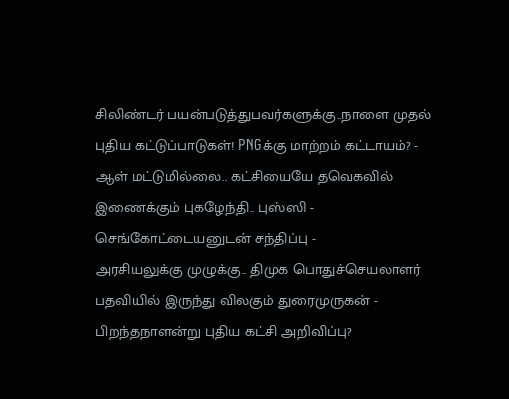சிலிண்டர் பயன்படுத்துபவர்களுக்கு..நாளை முதல் புதிய கட்டுப்பாடுகள்! PNGக்கு மாற்றம் கட்டாயம்? -
ஆள் மட்டுமில்லை.. கட்சியையே தவெகவில் இணைக்கும் புகழேந்தி.. புஸ்ஸி - செங்கோட்டையனுடன் சந்திப்பு -
அரசியலுக்கு முழுக்கு.. திமுக பொதுச்செயலாளர் பதவியில் இருந்து விலகும் துரைமுருகன் -
பிறந்தநாளன்று புதிய கட்சி அறிவிப்பு?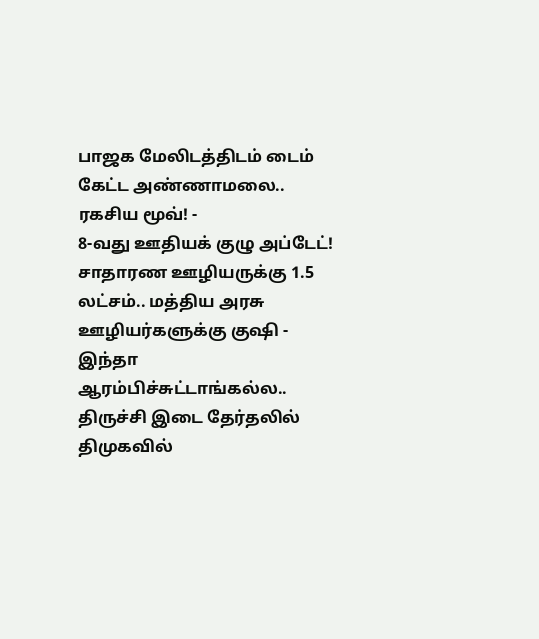பாஜக மேலிடத்திடம் டைம் கேட்ட அண்ணாமலை.. ரகசிய மூவ்! -
8-வது ஊதியக் குழு அப்டேட்! சாதாரண ஊழியருக்கு 1.5 லட்சம்.. மத்திய அரசு ஊழியர்களுக்கு குஷி -
இந்தா ஆரம்பிச்சுட்டாங்கல்ல.. திருச்சி இடை தேர்தலில் திமுகவில்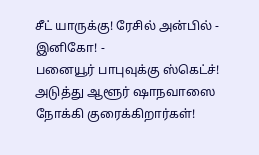சீட் யாருக்கு! ரேசில் அன்பில் - இனிகோ! -
பனையூர் பாபுவுக்கு ஸ்கெட்ச்! அடுத்து ஆளூர் ஷாநவாஸை நோக்கி குரைக்கிறார்கள்!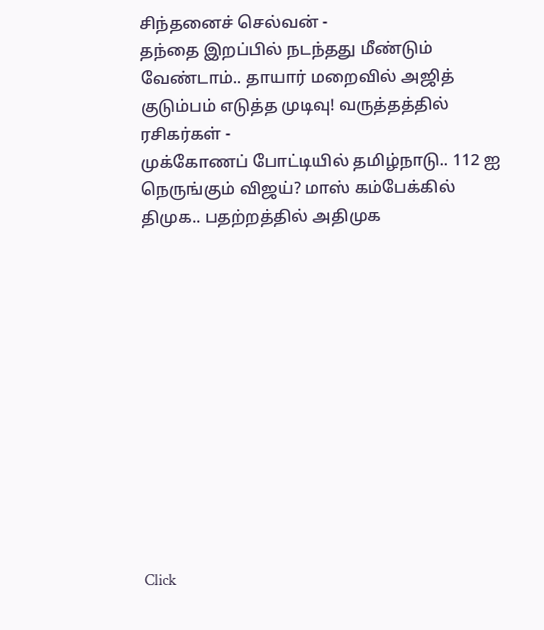சிந்தனைச் செல்வன் -
தந்தை இறப்பில் நடந்தது மீண்டும் வேண்டாம்.. தாயார் மறைவில் அஜித் குடும்பம் எடுத்த முடிவு! வருத்தத்தில் ரசிகர்கள் -
முக்கோணப் போட்டியில் தமிழ்நாடு.. 112 ஐ நெருங்கும் விஜய்? மாஸ் கம்பேக்கில் திமுக.. பதற்றத்தில் அதிமுக












Click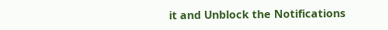it and Unblock the Notifications